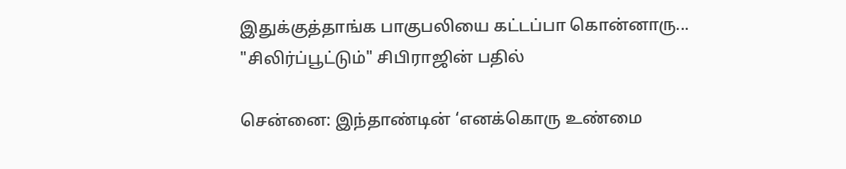இதுக்குத்தாங்க பாகுபலியை கட்டப்பா கொன்னாரு... "சிலிர்ப்பூட்டும்" சிபிராஜின் பதில்

சென்னை: இந்தாண்டின் ‘எனக்கொரு உண்மை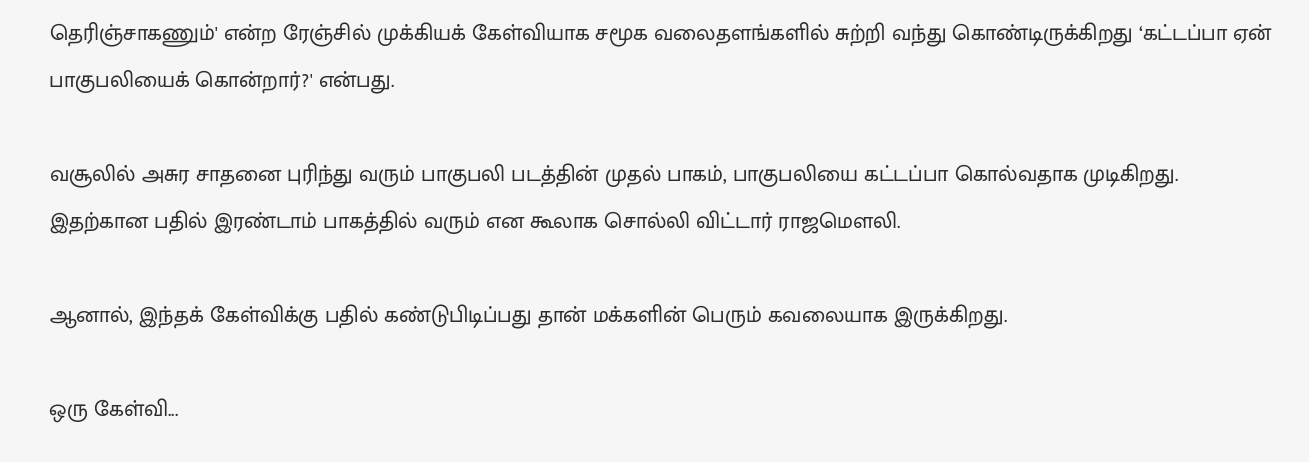தெரிஞ்சாகணும்' என்ற ரேஞ்சில் முக்கியக் கேள்வியாக சமூக வலைதளங்களில் சுற்றி வந்து கொண்டிருக்கிறது ‘கட்டப்பா ஏன் பாகுபலியைக் கொன்றார்?' என்பது.

வசூலில் அசுர சாதனை புரிந்து வரும் பாகுபலி படத்தின் முதல் பாகம், பாகுபலியை கட்டப்பா கொல்வதாக முடிகிறது. இதற்கான பதில் இரண்டாம் பாகத்தில் வரும் என கூலாக சொல்லி விட்டார் ராஜமௌலி.

ஆனால், இந்தக் கேள்விக்கு பதில் கண்டுபிடிப்பது தான் மக்களின் பெரும் கவலையாக இருக்கிறது.

ஒரு கேள்வி...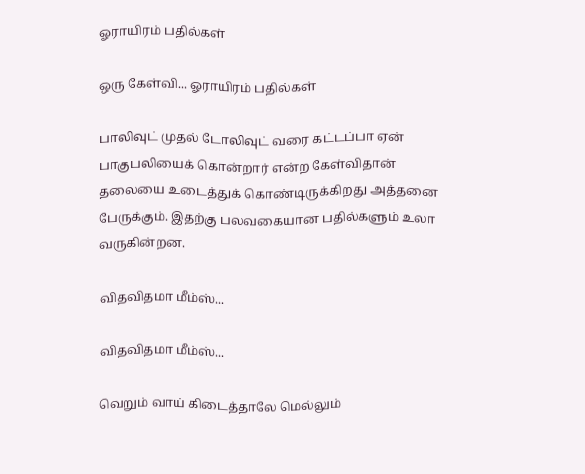ஓராயிரம் பதில்கள்

ஒரு கேள்வி... ஓராயிரம் பதில்கள்

பாலிவுட் முதல் டோலிவுட் வரை கட்டப்பா ஏன் பாகுபலியைக் கொன்றார் என்ற கேள்விதான் தலையை உடைத்துக் கொண்டிருக்கிறது அத்தனை பேருக்கும். இதற்கு பலவகையான பதில்களும் உலா வருகின்றன.

விதவிதமா மீம்ஸ்...

விதவிதமா மீம்ஸ்...

வெறும் வாய் கிடைத்தாலே மெல்லும்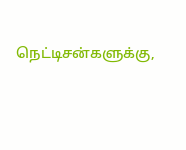நெட்டிசன்களுக்கு,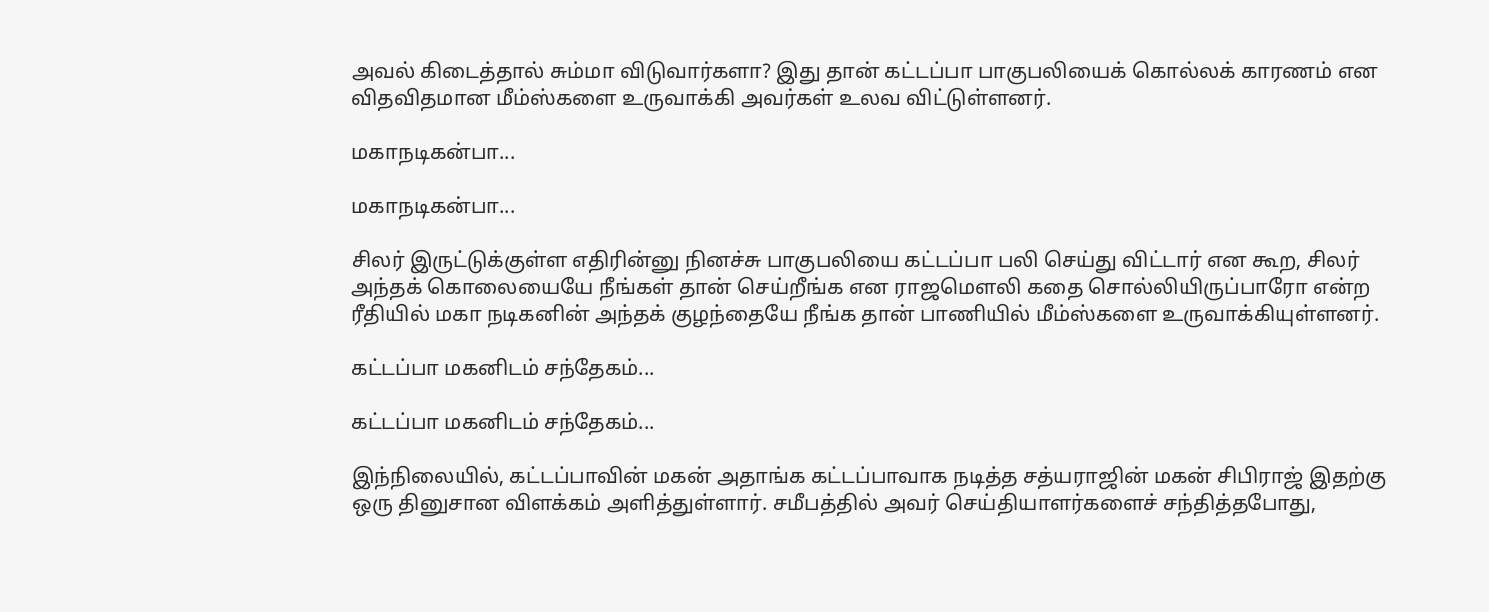அவல் கிடைத்தால் சும்மா விடுவார்களா? இது தான் கட்டப்பா பாகுபலியைக் கொல்லக் காரணம் என விதவிதமான மீம்ஸ்களை உருவாக்கி அவர்கள் உலவ விட்டுள்ளனர்.

மகாநடிகன்பா...

மகாநடிகன்பா...

சிலர் இருட்டுக்குள்ள எதிரின்னு நினச்சு பாகுபலியை கட்டப்பா பலி செய்து விட்டார் என கூற, சிலர் அந்தக் கொலையையே நீங்கள் தான் செய்றீங்க என ராஜமௌலி கதை சொல்லியிருப்பாரோ என்ற ரீதியில் மகா நடிகனின் அந்தக் குழந்தையே நீங்க தான் பாணியில் மீம்ஸ்களை உருவாக்கியுள்ளனர்.

கட்டப்பா மகனிடம் சந்தேகம்...

கட்டப்பா மகனிடம் சந்தேகம்...

இந்நிலையில், கட்டப்பாவின் மகன் அதாங்க கட்டப்பாவாக நடித்த சத்யராஜின் மகன் சிபிராஜ் இதற்கு ஒரு தினுசான விளக்கம் அளித்துள்ளார். சமீபத்தில் அவர் செய்தியாளர்களைச் சந்தித்தபோது,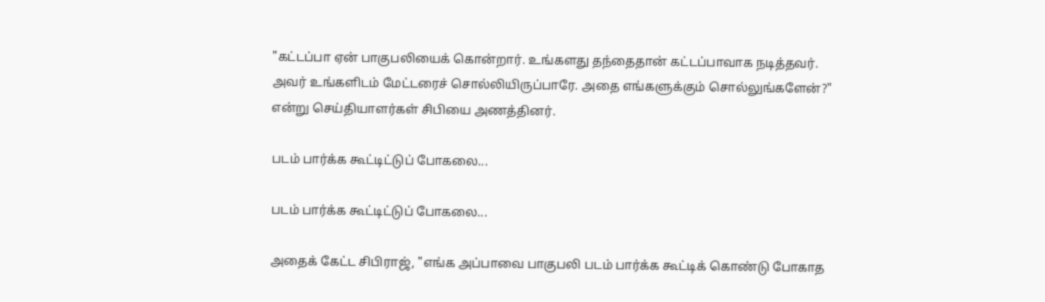"கட்டப்பா ஏன் பாகுபலியைக் கொன்றார். உங்களது தந்தைதான் கட்டப்பாவாக நடித்தவர். அவர் உங்களிடம் மேட்டரைச் சொல்லியிருப்பாரே. அதை எங்களுக்கும் சொல்லுங்களேன்?" என்று செய்தியாளர்கள் சிபியை அணத்தினர்.

படம் பார்க்க கூட்டிட்டுப் போகலை...

படம் பார்க்க கூட்டிட்டுப் போகலை...

அதைக் கேட்ட சிபிராஜ், "எங்க அப்பாவை பாகுபலி படம் பார்க்க கூட்டிக் கொண்டு போகாத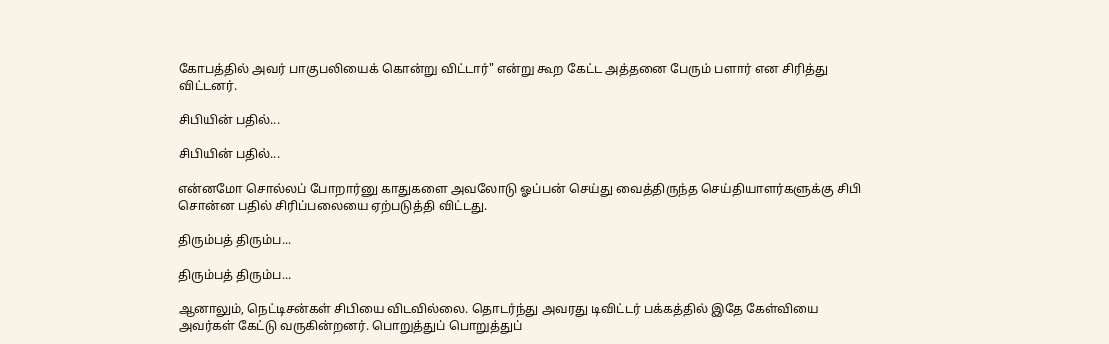கோபத்தில் அவர் பாகுபலியைக் கொன்று விட்டார்" என்று கூற கேட்ட அத்தனை பேரும் பளார் என சிரித்து விட்டனர்.

சிபியின் பதில்...

சிபியின் பதில்...

என்னமோ சொல்லப் போறார்னு காதுகளை அவலோடு ஓப்பன் செய்து வைத்திருந்த செய்தியாளர்களுக்கு சிபி சொன்ன பதில் சிரிப்பலையை ஏற்படுத்தி விட்டது.

திரும்பத் திரும்ப...

திரும்பத் திரும்ப...

ஆனாலும், நெட்டிசன்கள் சிபியை விடவில்லை. தொடர்ந்து அவரது டிவிட்டர் பக்கத்தில் இதே கேள்வியை அவர்கள் கேட்டு வருகின்றனர். பொறுத்துப் பொறுத்துப்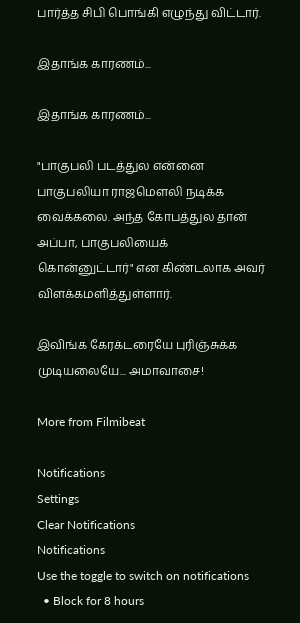பார்த்த சிபி பொங்கி எழுந்து விட்டார்.

இதாங்க காரணம்...

இதாங்க காரணம்...

"பாகுபலி படத்துல என்னை பாகுபலியா ராஜமௌலி நடிக்க வைக்கலை. அந்த கோபத்துல தான் அப்பா, பாகுபலியைக் கொன்னுட்டார்" என கிண்டலாக அவர் விளக்கமளித்துள்ளார்.

இவிங்க கேரக்டரையே புரிஞ்சுக்க முடியலையே... அமாவாசை!

More from Filmibeat

Notifications
Settings
Clear Notifications
Notifications
Use the toggle to switch on notifications
  • Block for 8 hours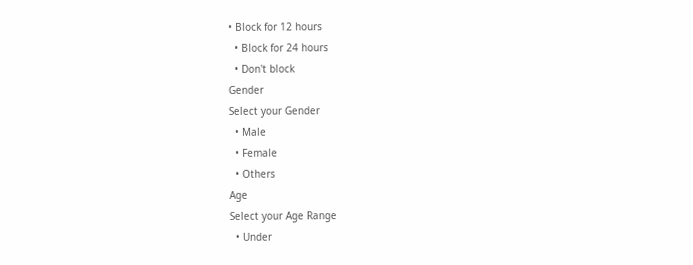• Block for 12 hours
  • Block for 24 hours
  • Don't block
Gender
Select your Gender
  • Male
  • Female
  • Others
Age
Select your Age Range
  • Under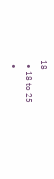18
  • 18 to 25
  •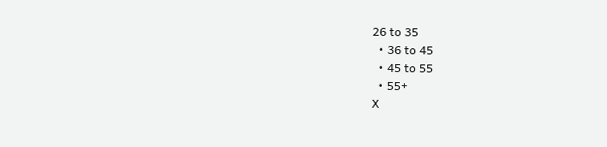26 to 35
  • 36 to 45
  • 45 to 55
  • 55+
X